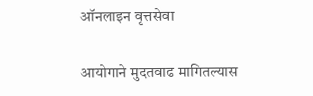ऑनलाइन वृत्तसेवा

आयोगाने मुदतवाढ मागितल्यास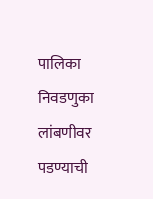पालिका निवडणुका लांबणीवर पडण्याची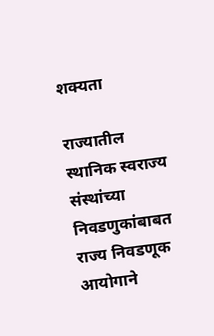शक्यता

राज्यातील स्थानिक स्वराज्य संस्थांच्या निवडणुकांबाबत राज्य निवडणूक आयोगाने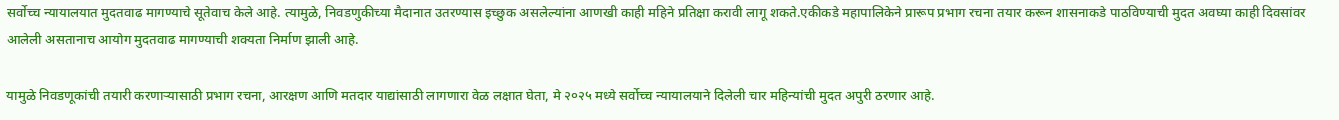सर्वोच्च न्यायालयात मुदतवाढ मागण्याचे सूतेवाच केले आहे. त्यामुळे, निवडणुकीच्या मैदानात उतरण्यास इच्छुक असलेल्यांना आणखी काही महिने प्रतिक्षा करावी लागू शकते.एकीकडे महापालिकेने प्रारूप प्रभाग रचना तयार करून शासनाकडे पाठविण्याची मुदत अवघ्या काही दिवसांवर आलेली असतानाच आयोग मुदतवाढ मागण्याची शक्यता निर्माण झाली आहे.

यामुळे निवडणूकांची तयारी करणाऱ्यासाठी प्रभाग रचना, आरक्षण आणि मतदार याद्यांसाठी लागणारा वेळ लक्षात घेता, मे २०२५ मध्ये सर्वोच्च न्यायालयाने दिलेली चार महिन्यांची मुदत अपुरी ठरणार आहे.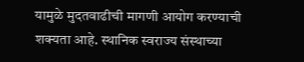यामुळे मुदतवाढीची मागणी आयोग करण्याची शक्यता आहे. स्थानिक स्वराज्य संस्थाच्या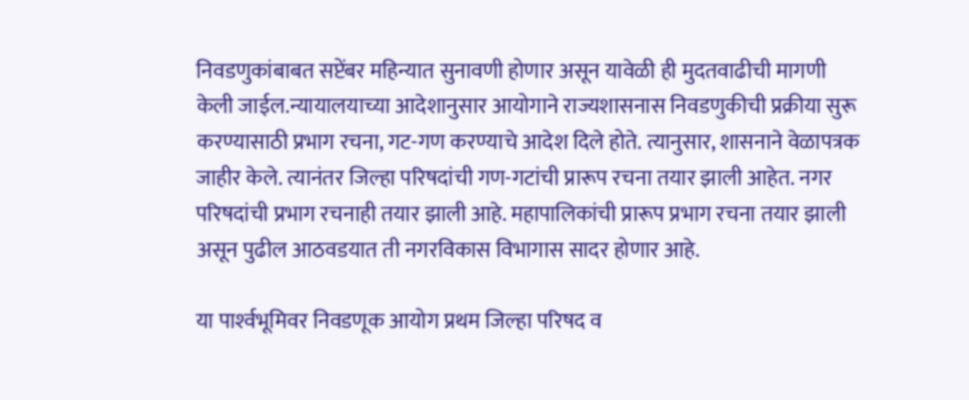निवडणुकांबाबत सप्टेंबर महिन्यात सुनावणी होणार असून यावेळी ही मुदतवाढीची मागणी केली जाईल.न्यायालयाच्या आदेशानुसार आयोगाने राज्यशासनास निवडणुकीची प्रक्रीया सुरू करण्यासाठी प्रभाग रचना, गट-गण करण्याचे आदेश दिले होते. त्यानुसार, शासनाने वेळापत्रक जाहीर केले. त्यानंतर जिल्हा परिषदांची गण-गटांची प्रारूप रचना तयार झाली आहेत. नगर परिषदांची प्रभाग रचनाही तयार झाली आहे. महापालिकांची प्रारूप प्रभाग रचना तयार झाली असून पुढील आठवडयात ती नगरविकास विभागास सादर होणार आहे.

या पार्श्‍वभूमिवर निवडणूक आयोग प्रथम जिल्हा परिषद व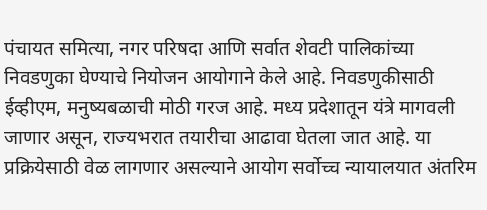पंचायत समित्या, नगर परिषदा आणि सर्वात शेवटी पालिकांच्या निवडणुका घेण्याचे नियोजन आयोगाने केले आहे. निवडणुकीसाठी ईव्हीएम, मनुष्यबळाची मोठी गरज आहे. मध्य प्रदेशातून यंत्रे मागवली जाणार असून, राज्यभरात तयारीचा आढावा घेतला जात आहे. या प्रक्रियेसाठी वेळ लागणार असल्याने आयोग सर्वोच्च न्यायालयात अंतरिम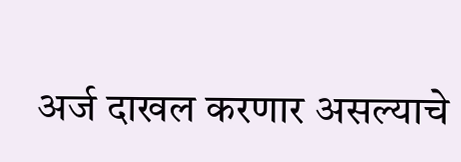अर्ज दाखल करणार असल्याचे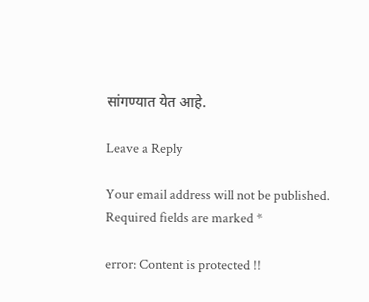सांगण्यात येत आहे.

Leave a Reply

Your email address will not be published. Required fields are marked *

error: Content is protected !!